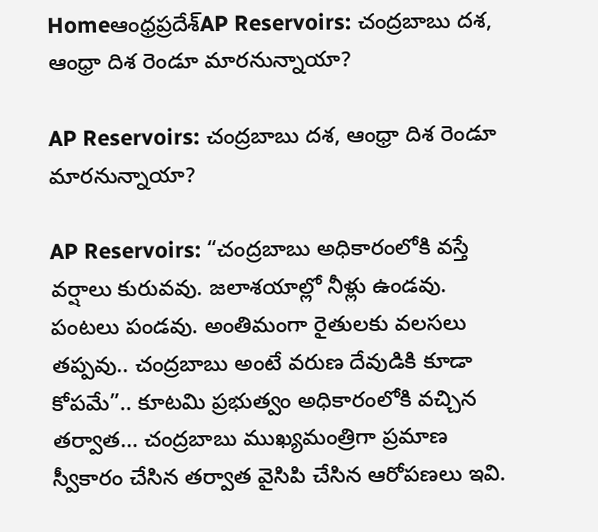Homeఆంధ్రప్రదేశ్‌AP Reservoirs: చంద్రబాబు దశ, ఆంధ్రా దిశ రెండూ మారనున్నాయా?

AP Reservoirs: చంద్రబాబు దశ, ఆంధ్రా దిశ రెండూ మారనున్నాయా?

AP Reservoirs: “చంద్రబాబు అధికారంలోకి వస్తే వర్షాలు కురువవు. జలాశయాల్లో నీళ్లు ఉండవు. పంటలు పండవు. అంతిమంగా రైతులకు వలసలు తప్పవు.. చంద్రబాబు అంటే వరుణ దేవుడికి కూడా కోపమే”.. కూటమి ప్రభుత్వం అధికారంలోకి వచ్చిన తర్వాత… చంద్రబాబు ముఖ్యమంత్రిగా ప్రమాణ స్వీకారం చేసిన తర్వాత వైసిపి చేసిన ఆరోపణలు ఇవి.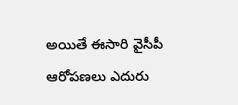అయితే ఈసారి వైసీపీ ఆరోపణలు ఎదురు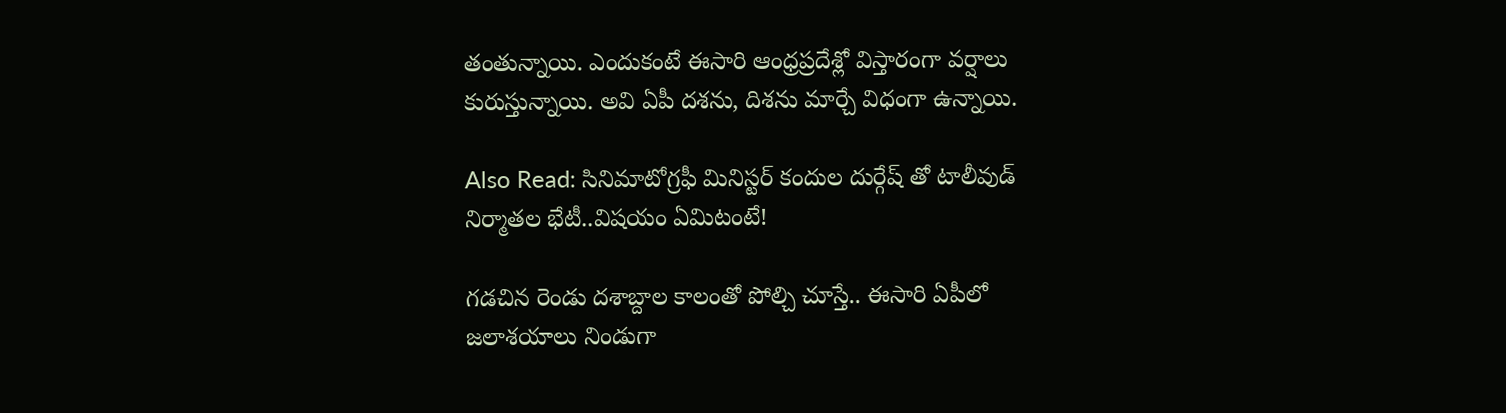తంతున్నాయి. ఎందుకంటే ఈసారి ఆంధ్రప్రదేశ్లో విస్తారంగా వర్షాలు కురుస్తున్నాయి. అవి ఏపీ దశను, దిశను మార్చే విధంగా ఉన్నాయి.

Also Read: సినిమాటోగ్రఫీ మినిస్టర్ కందుల దుర్గేష్ తో టాలీవుడ్ నిర్మాతల భేటీ..విషయం ఏమిటంటే!

గడచిన రెండు దశాబ్దాల కాలంతో పోల్చి చూస్తే.. ఈసారి ఏపీలో జలాశయాలు నిండుగా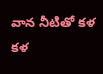వాన నీటితో కళ కళ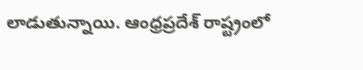లాడుతున్నాయి. ఆంధ్రప్రదేశ్ రాష్ట్రంలో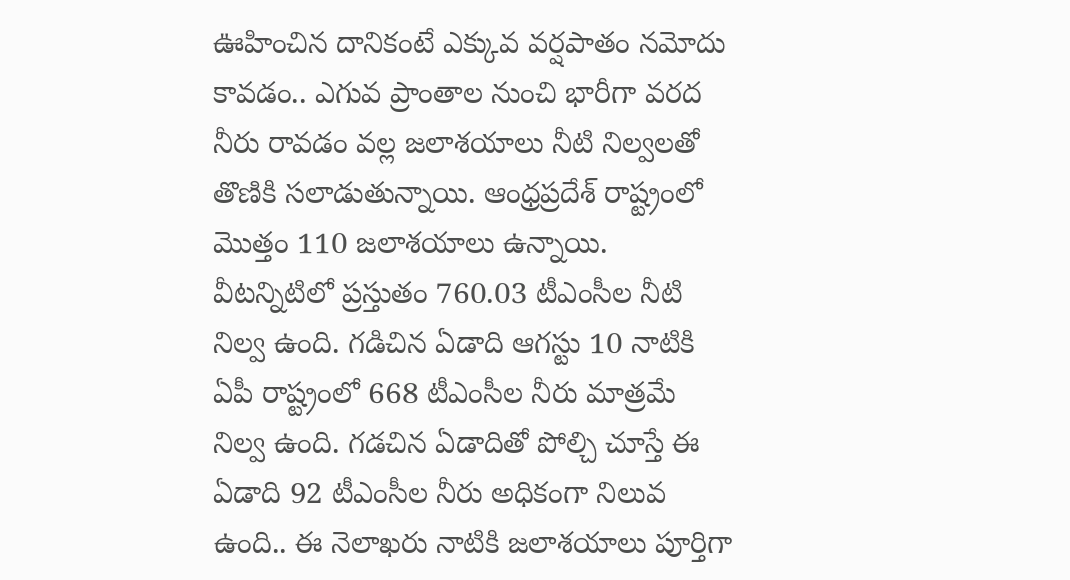ఊహించిన దానికంటే ఎక్కువ వర్షపాతం నమోదు కావడం.. ఎగువ ప్రాంతాల నుంచి భారీగా వరద నీరు రావడం వల్ల జలాశయాలు నీటి నిల్వలతో తొణికి సలాడుతున్నాయి. ఆంధ్రప్రదేశ్ రాష్ట్రంలో మొత్తం 110 జలాశయాలు ఉన్నాయి. వీటన్నిటిలో ప్రస్తుతం 760.03 టీఎంసీల నీటి నిల్వ ఉంది. గడిచిన ఏడాది ఆగస్టు 10 నాటికి ఏపీ రాష్ట్రంలో 668 టీఎంసీల నీరు మాత్రమే నిల్వ ఉంది. గడచిన ఏడాదితో పోల్చి చూస్తే ఈ ఏడాది 92 టీఎంసీల నీరు అధికంగా నిలువ ఉంది.. ఈ నెలాఖరు నాటికి జలాశయాలు పూర్తిగా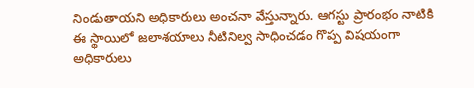నిండుతాయని అధికారులు అంచనా వేస్తున్నారు. ఆగస్టు ప్రారంభం నాటికి ఈ స్థాయిలో జలాశయాలు నీటినిల్వ సాధించడం గొప్ప విషయంగా అధికారులు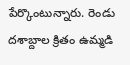పేర్కొంటున్నారు. రెండు దశాబ్దాల క్రితం ఉమ్మడి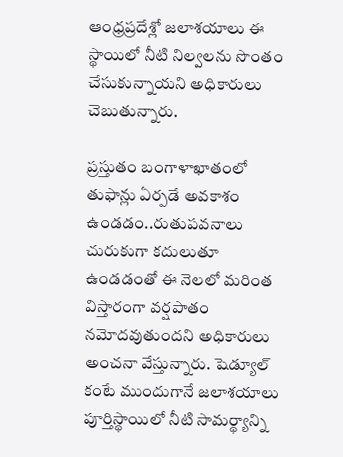ఆంధ్రప్రదేశ్లో జలాశయాలు ఈ స్థాయిలో నీటి నిల్వలను సొంతం చేసుకున్నాయని అధికారులు చెబుతున్నారు.

ప్రస్తుతం బంగాళాఖాతంలో తుఫాన్లు ఏర్పడే అవకాశం ఉండడం..రుతుపవనాలు చురుకుగా కదులుతూ ఉండడంతో ఈ నెలలో మరింత విస్తారంగా వర్షపాతం నమోదవుతుందని అధికారులు అంచనా వేస్తున్నారు. షెడ్యూల్ కంటే ముందుగానే జలాశయాలు పూర్తిస్థాయిలో నీటి సామర్థ్యాన్ని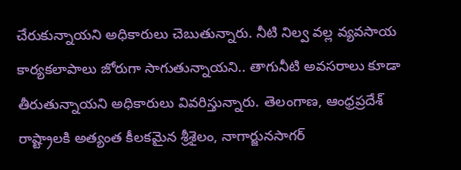చేరుకున్నాయని అధికారులు చెబుతున్నారు. నీటి నిల్వ వల్ల వ్యవసాయ కార్యకలాపాలు జోరుగా సాగుతున్నాయని.. తాగునీటి అవసరాలు కూడా తీరుతున్నాయని అధికారులు వివరిస్తున్నారు. తెలంగాణ, ఆంధ్రప్రదేశ్ రాష్ట్రాలకి అత్యంత కీలకమైన శ్రీశైలం, నాగార్జునసాగర్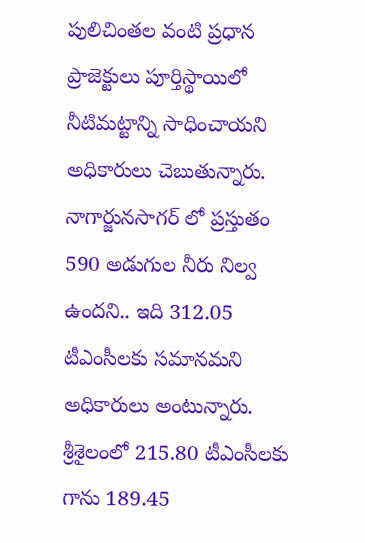పులిచింతల వంటి ప్రధాన ప్రాజెక్టులు పూర్తిస్థాయిలో నీటిమట్టాన్ని సాధించాయని అధికారులు చెబుతున్నారు. నాగార్జునసాగర్ లో ప్రస్తుతం 590 అడుగుల నీరు నిల్వ ఉందని.. ఇది 312.05 టీఎంసీలకు సమానమని అధికారులు అంటున్నారు. శ్రీశైలంలో 215.80 టీఎంసీలకు గాను 189.45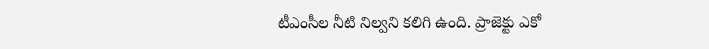టీఎంసీల నీటి నిల్వని కలిగి ఉంది. ప్రాజెక్టు ఎకో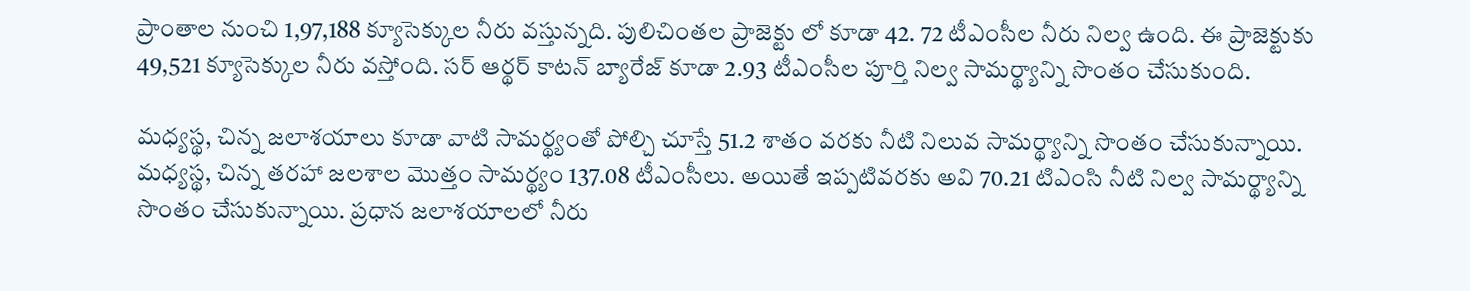ప్రాంతాల నుంచి 1,97,188 క్యూసెక్కుల నీరు వస్తున్నది. పులిచింతల ప్రాజెక్టు లో కూడా 42. 72 టీఎంసీల నీరు నిల్వ ఉంది. ఈ ప్రాజెక్టుకు 49,521 క్యూసెక్కుల నీరు వస్తోంది. సర్ ఆర్థర్ కాటన్ బ్యారేజ్ కూడా 2.93 టీఎంసీల పూర్తి నిల్వ సామర్థ్యాన్ని సొంతం చేసుకుంది.

మధ్యస్థ, చిన్న జలాశయాలు కూడా వాటి సామర్థ్యంతో పోల్చి చూస్తే 51.2 శాతం వరకు నీటి నిలువ సామర్థ్యాన్ని సొంతం చేసుకున్నాయి. మధ్యస్థ, చిన్న తరహా జలశాల మొత్తం సామర్థ్యం 137.08 టీఎంసీలు. అయితే ఇప్పటివరకు అవి 70.21 టిఎంసి నీటి నిల్వ సామర్థ్యాన్ని సొంతం చేసుకున్నాయి. ప్రధాన జలాశయాలలో నీరు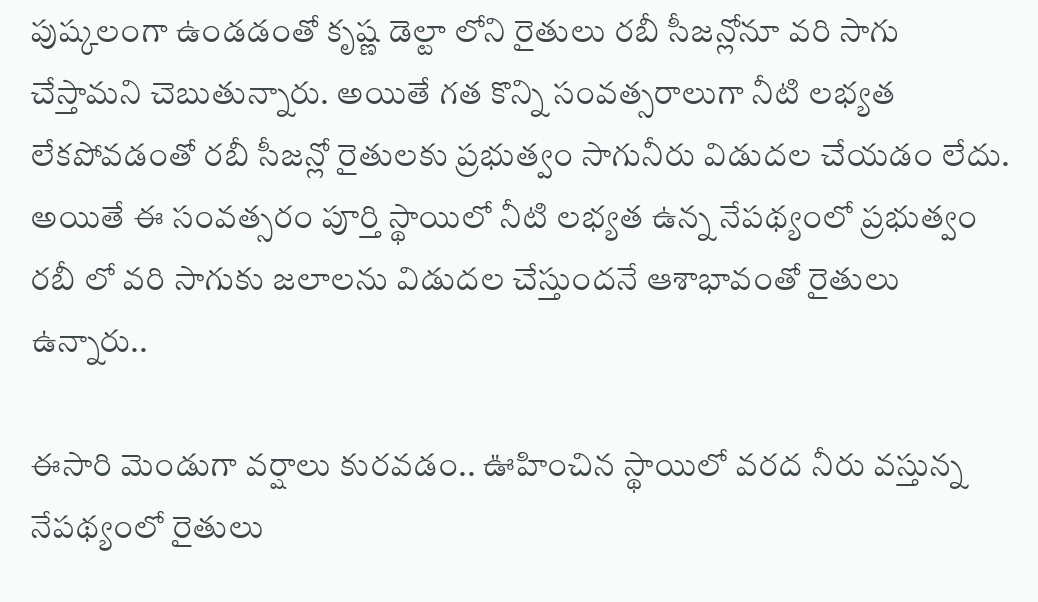పుష్కలంగా ఉండడంతో కృష్ణ డెల్టా లోని రైతులు రబీ సీజన్లోనూ వరి సాగు చేస్తామని చెబుతున్నారు. అయితే గత కొన్ని సంవత్సరాలుగా నీటి లభ్యత లేకపోవడంతో రబీ సీజన్లో రైతులకు ప్రభుత్వం సాగునీరు విడుదల చేయడం లేదు. అయితే ఈ సంవత్సరం పూర్తి స్థాయిలో నీటి లభ్యత ఉన్న నేపథ్యంలో ప్రభుత్వం రబీ లో వరి సాగుకు జలాలను విడుదల చేస్తుందనే ఆశాభావంతో రైతులు ఉన్నారు..

ఈసారి మెండుగా వర్షాలు కురవడం.. ఊహించిన స్థాయిలో వరద నీరు వస్తున్న నేపథ్యంలో రైతులు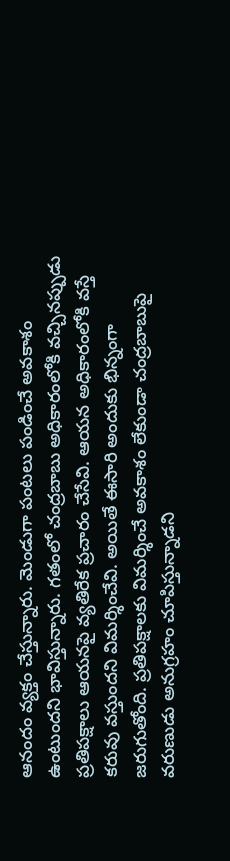ఆనందం వ్యక్తం చేస్తున్నారు. మెండుగా పంటలు పండించే అవకాశం ఉంటుందని భావిస్తున్నారు. గతంలో చంద్రబాబు అధికారంలోకి వచ్చినప్పుడు ప్రతిపక్షాలు ఆయనపై వ్యతిరేక ప్రచారం చేసేవి. ఆయన అధికారంలోకి వస్తే కరువు వస్తుందని విమర్శించేవి. అయితే ఈసారి అందుకు భిన్నంగా జరుగుతోంది. ప్రతిపక్షాలకు విమర్శించే అవకాశం లేకుండా చంద్రబాబుపై వరుణుడు అనుగ్రహం చూపిస్తున్నాడని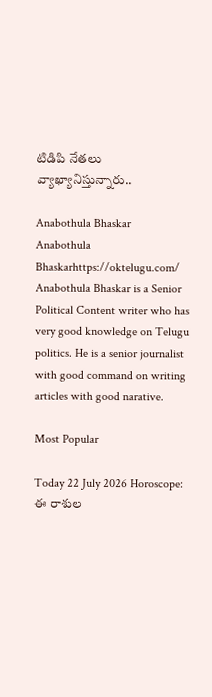టిడిపి నేతలు వ్యాఖ్యానిస్తున్నారు..

Anabothula Bhaskar
Anabothula Bhaskarhttps://oktelugu.com/
Anabothula Bhaskar is a Senior Political Content writer who has very good knowledge on Telugu politics. He is a senior journalist with good command on writing articles with good narative.

Most Popular

Today 22 July 2026 Horoscope: ఈ రాశుల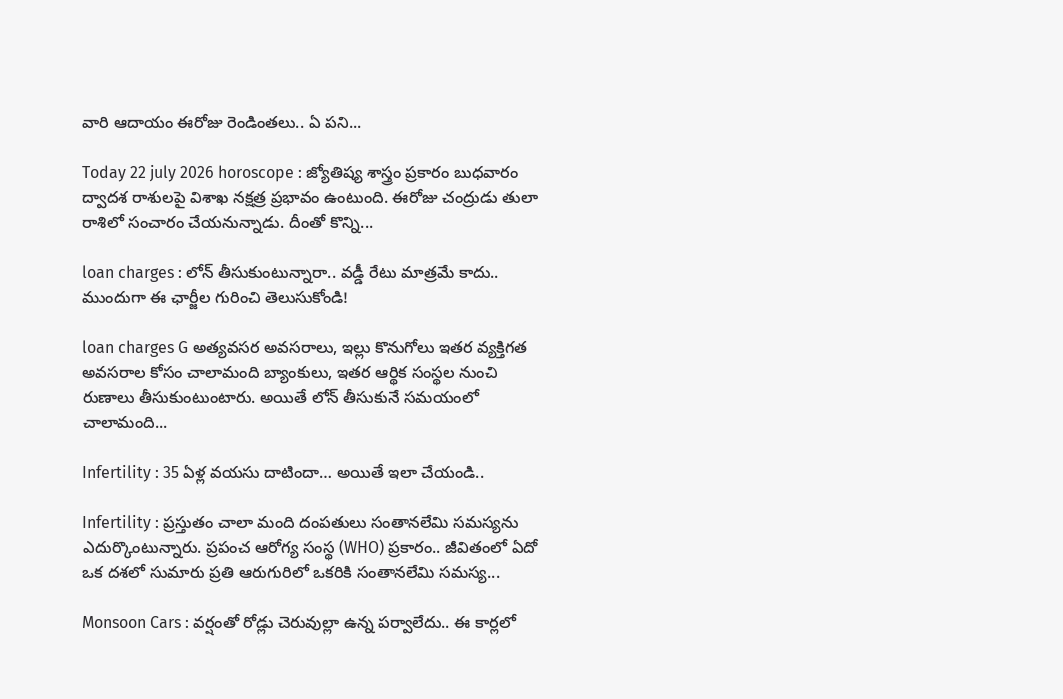వారి ఆదాయం ఈరోజు రెండింతలు.. ఏ పని...

Today 22 july 2026 horoscope : జ్యోతిష్య శాస్త్రం ప్రకారం బుధవారం ద్వాదశ రాశులపై విశాఖ నక్షత్ర ప్రభావం ఉంటుంది. ఈరోజు చంద్రుడు తులా రాశిలో సంచారం చేయనున్నాడు. దీంతో కొన్ని...

loan charges : లోన్ తీసుకుంటున్నారా.. వడ్డీ రేటు మాత్రమే కాదు.. ముందుగా ఈ ఛార్జీల గురించి తెలుసుకోండి!

loan charges G అత్యవసర అవసరాలు, ఇల్లు కొనుగోలు ఇతర వ్యక్తిగత అవసరాల కోసం చాలామంది బ్యాంకులు, ఇతర ఆర్థిక సంస్థల నుంచి రుణాలు తీసుకుంటుంటారు. అయితే లోన్ తీసుకునే సమయంలో చాలామంది...

Infertility : 35 ఏళ్ల వయసు దాటిందా… అయితే ఇలా చేయండి..

Infertility : ప్రస్తుతం చాలా మంది దంపతులు సంతానలేమి సమస్యను ఎదుర్కొంటున్నారు. ప్రపంచ ఆరోగ్య సంస్థ (WHO) ప్రకారం.. జీవితంలో ఏదో ఒక దశలో సుమారు ప్రతి ఆరుగురిలో ఒకరికి సంతానలేమి సమస్య...

Monsoon Cars : వర్షంతో రోడ్లు చెరువుల్లా ఉన్న పర్వాలేదు.. ఈ కార్లలో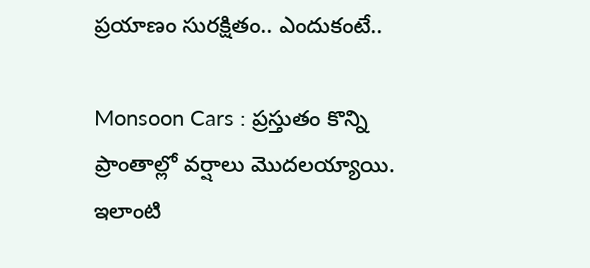ప్రయాణం సురక్షితం.. ఎందుకంటే..

Monsoon Cars : ప్రస్తుతం కొన్ని ప్రాంతాల్లో వర్షాలు మొదలయ్యాయి. ఇలాంటి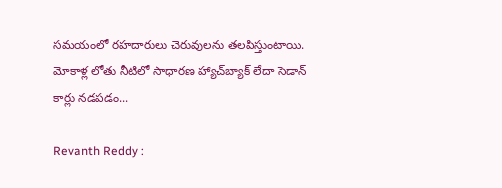సమయంలో రహదారులు చెరువులను తలపిస్తుంటాయి. మోకాళ్ల లోతు నీటిలో సాధారణ హ్యాచ్‌బ్యాక్ లేదా సెడాన్ కార్లు నడపడం...

Revanth Reddy :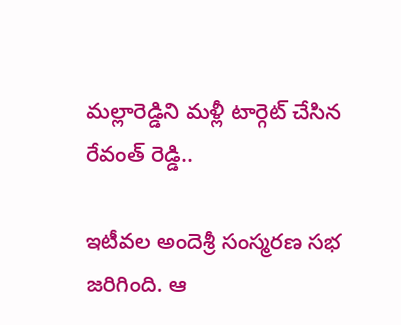మల్లారెడ్డిని మళ్లీ టార్గెట్ చేసిన రేవంత్ రెడ్డి..

ఇటీవల అందెశ్రీ సంస్మరణ సభ జరిగింది. ఆ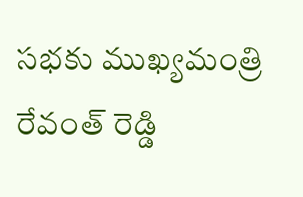సభకు ముఖ్యమంత్రి రేవంత్ రెడ్డి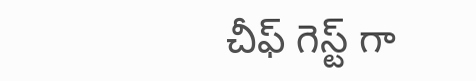చీఫ్ గెస్ట్ గా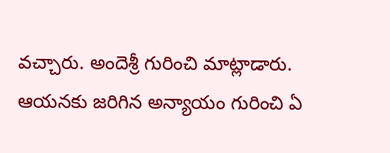వచ్చారు. అందెశ్రీ గురించి మాట్లాడారు. ఆయనకు జరిగిన అన్యాయం గురించి ఏ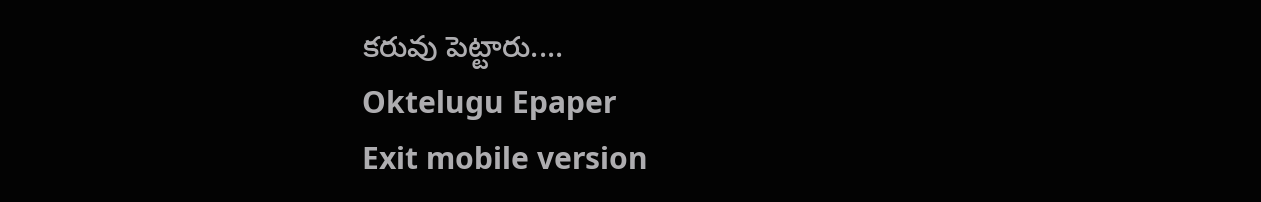కరువు పెట్టారు....
Oktelugu Epaper
Exit mobile version